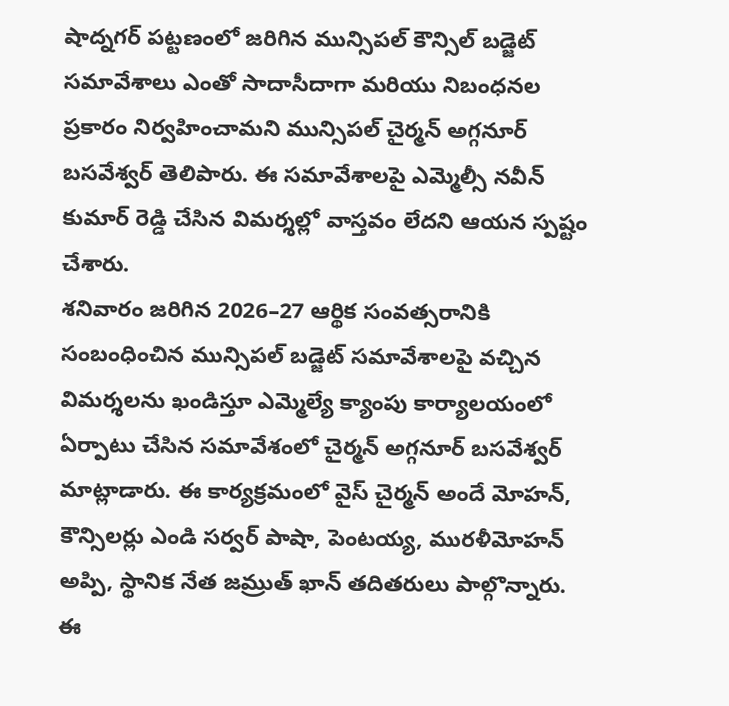షాద్నగర్ పట్టణంలో జరిగిన మున్సిపల్ కౌన్సిల్ బడ్జెట్ సమావేశాలు ఎంతో సాదాసీదాగా మరియు నిబంధనల ప్రకారం నిర్వహించామని మున్సిపల్ చైర్మన్ అగ్గనూర్ బసవేశ్వర్ తెలిపారు. ఈ సమావేశాలపై ఎమ్మెల్సీ నవీన్ కుమార్ రెడ్డి చేసిన విమర్శల్లో వాస్తవం లేదని ఆయన స్పష్టం చేశారు.
శనివారం జరిగిన 2026–27 ఆర్థిక సంవత్సరానికి సంబంధించిన మున్సిపల్ బడ్జెట్ సమావేశాలపై వచ్చిన విమర్శలను ఖండిస్తూ ఎమ్మెల్యే క్యాంపు కార్యాలయంలో ఏర్పాటు చేసిన సమావేశంలో చైర్మన్ అగ్గనూర్ బసవేశ్వర్ మాట్లాడారు. ఈ కార్యక్రమంలో వైస్ చైర్మన్ అందే మోహన్, కౌన్సిలర్లు ఎండి సర్వర్ పాషా, పెంటయ్య, మురళీమోహన్ అప్పి, స్థానిక నేత జమ్రుత్ ఖాన్ తదితరులు పాల్గొన్నారు.
ఈ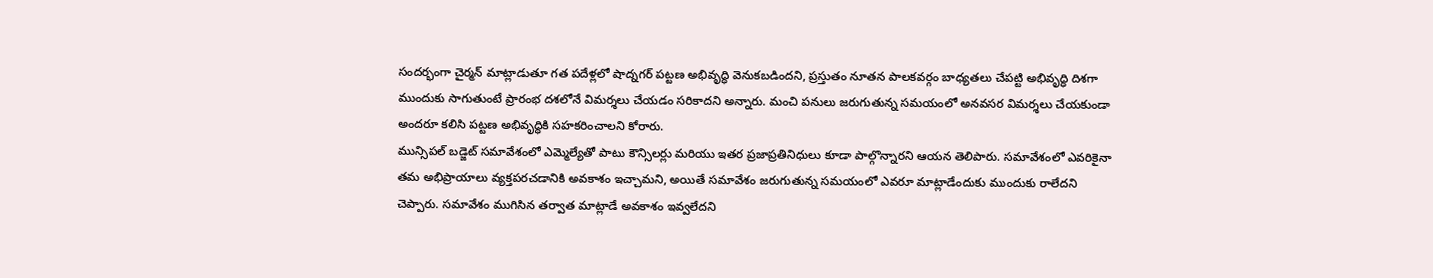సందర్భంగా చైర్మన్ మాట్లాడుతూ గత పదేళ్లలో షాద్నగర్ పట్టణ అభివృద్ధి వెనుకబడిందని, ప్రస్తుతం నూతన పాలకవర్గం బాధ్యతలు చేపట్టి అభివృద్ధి దిశగా ముందుకు సాగుతుంటే ప్రారంభ దశలోనే విమర్శలు చేయడం సరికాదని అన్నారు. మంచి పనులు జరుగుతున్న సమయంలో అనవసర విమర్శలు చేయకుండా అందరూ కలిసి పట్టణ అభివృద్ధికి సహకరించాలని కోరారు.
మున్సిపల్ బడ్జెట్ సమావేశంలో ఎమ్మెల్యేతో పాటు కౌన్సిలర్లు మరియు ఇతర ప్రజాప్రతినిధులు కూడా పాల్గొన్నారని ఆయన తెలిపారు. సమావేశంలో ఎవరికైనా తమ అభిప్రాయాలు వ్యక్తపరచడానికి అవకాశం ఇచ్చామని, అయితే సమావేశం జరుగుతున్న సమయంలో ఎవరూ మాట్లాడేందుకు ముందుకు రాలేదని చెప్పారు. సమావేశం ముగిసిన తర్వాత మాట్లాడే అవకాశం ఇవ్వలేదని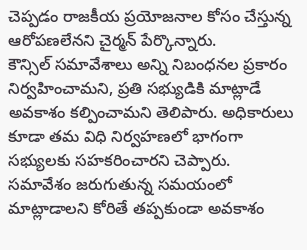చెప్పడం రాజకీయ ప్రయోజనాల కోసం చేస్తున్న ఆరోపణలేనని చైర్మన్ పేర్కొన్నారు.
కౌన్సిల్ సమావేశాలు అన్ని నిబంధనల ప్రకారం నిర్వహించామని, ప్రతి సభ్యుడికి మాట్లాడే అవకాశం కల్పించామని తెలిపారు. అధికారులు కూడా తమ విధి నిర్వహణలో భాగంగా సభ్యులకు సహకరించారని చెప్పారు. సమావేశం జరుగుతున్న సమయంలో మాట్లాడాలని కోరితే తప్పకుండా అవకాశం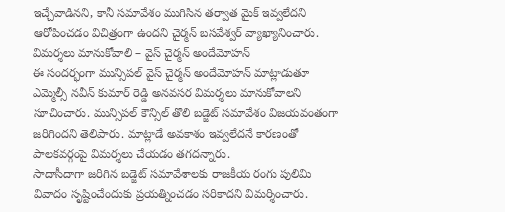ఇచ్చేవాడినని, కానీ సమావేశం ముగిసిన తర్వాత మైక్ ఇవ్వలేదని ఆరోపించడం విచిత్రంగా ఉందని చైర్మన్ బసవేశ్వర్ వ్యాఖ్యానించారు.
విమర్శలు మానుకోవాలి – వైస్ చైర్మన్ అందేమోహన్
ఈ సందర్భంగా మున్సిపల్ వైస్ చైర్మన్ అందేమోహన్ మాట్లాడుతూ ఎమ్మెల్సీ నవీన్ కుమార్ రెడ్డి అనవసర విమర్శలు మానుకోవాలని సూచించారు. మున్సిపల్ కౌన్సిల్ తొలి బడ్జెట్ సమావేశం విజయవంతంగా జరిగిందని తెలిపారు. మాట్లాడే అవకాశం ఇవ్వలేదనే కారణంతో పాలకవర్గంపై విమర్శలు చేయడం తగదన్నారు.
సాదాసీదాగా జరిగిన బడ్జెట్ సమావేశాలకు రాజకీయ రంగు పులిమి వివాదం సృష్టించేందుకు ప్రయత్నించడం సరికాదని విమర్శించారు.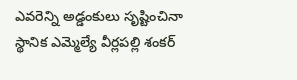ఎవరెన్ని అడ్డంకులు సృష్టించినా స్థానిక ఎమ్మెల్యే వీర్లపల్లి శంకర్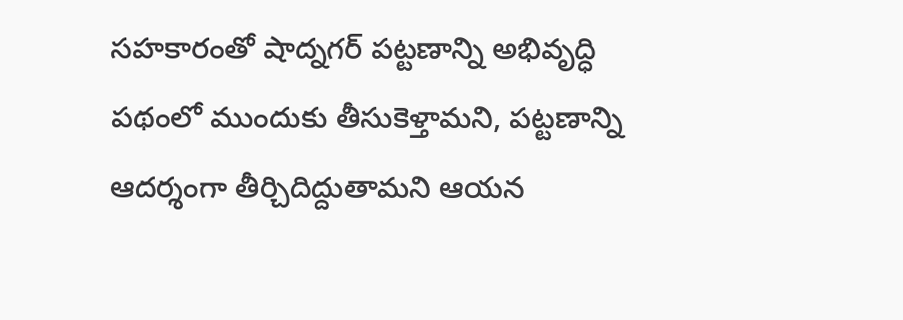సహకారంతో షాద్నగర్ పట్టణాన్ని అభివృద్ధి పథంలో ముందుకు తీసుకెళ్తామని, పట్టణాన్ని ఆదర్శంగా తీర్చిదిద్దుతామని ఆయన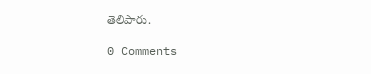తెలిపారు.

0 Comments